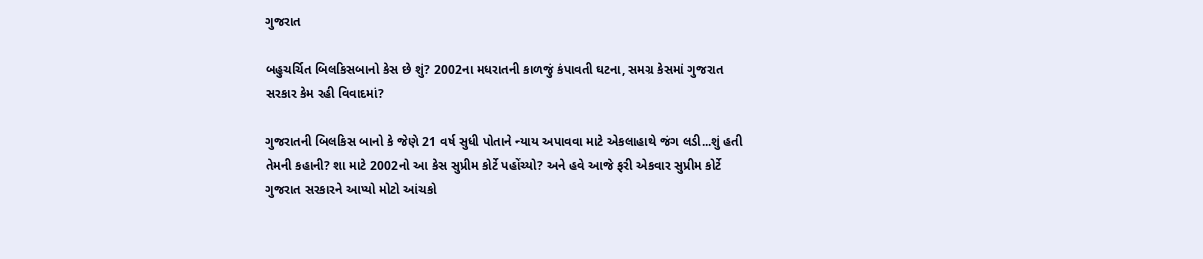ગુજરાત

બહુચર્ચિત બિલકિસબાનો કેસ છે શું? 2002ના મધરાતની કાળજું કંપાવતી ઘટના, સમગ્ર કેસમાં ગુજરાત સરકાર કેમ રહી વિવાદમાં?

ગુજરાતની બિલકિસ બાનો કે જેણે 21 વર્ષ સુધી પોતાને ન્યાય અપાવવા માટે એકલાહાથે જંગ લડી...શું હતી તેમની કહાની? શા માટે 2002નો આ કેસ સુપ્રીમ કોર્ટે પહોંચ્યો? અને હવે આજે ફરી એકવાર સુપ્રીમ કોર્ટે ગુજરાત સરકારને આપ્યો મોટો આંચકો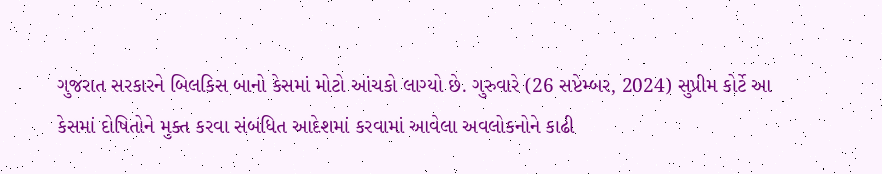ગુજરાત સરકારને બિલકિસ બાનો કેસમાં મોટો આંચકો લાગ્યો છે. ગુરુવારે (26 સપ્ટેમ્બર, 2024) સુપ્રીમ કોર્ટે આ કેસમાં દોષિતોને મુક્ત કરવા સંબંધિત આદેશમાં કરવામાં આવેલા અવલોકનોને કાઢી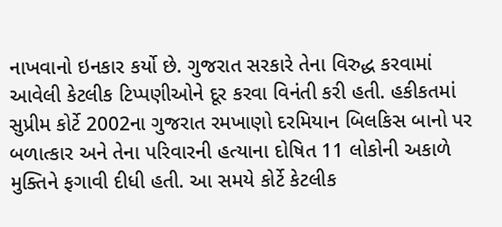નાખવાનો ઇનકાર કર્યો છે. ગુજરાત સરકારે તેના વિરુદ્ધ કરવામાં આવેલી કેટલીક ટિપ્પણીઓને દૂર કરવા વિનંતી કરી હતી. હકીકતમાં સુપ્રીમ કોર્ટે 2002ના ગુજરાત રમખાણો દરમિયાન બિલકિસ બાનો પર બળાત્કાર અને તેના પરિવારની હત્યાના દોષિત 11 લોકોની અકાળે મુક્તિને ફગાવી દીધી હતી. આ સમયે કોર્ટે કેટલીક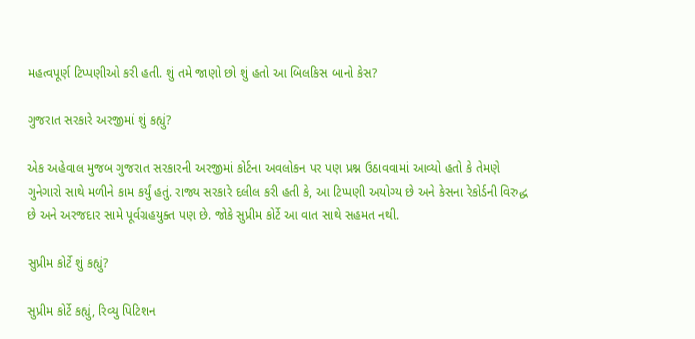મહત્વપૂર્ણ ટિપ્પણીઓ કરી હતી. શું તમે જાણો છો શું હતો આ બિલકિસ બાનો કેસ?

ગુજરાત સરકારે અરજીમાં શું કહ્યું?

એક અહેવાલ મુજબ ગુજરાત સરકારની અરજીમાં કોર્ટના અવલોકન પર પણ પ્રશ્ન ઉઠાવવામાં આવ્યો હતો કે તેમણે ગુનેગારો સાથે મળીને કામ કર્યું હતું. રાજ્ય સરકારે દલીલ કરી હતી કે, આ ટિપ્પણી અયોગ્ય છે અને કેસના રેકોર્ડની વિરુદ્ધ છે અને અરજદાર સામે પૂર્વગ્રહયુક્ત પણ છે. જોકે સુપ્રીમ કોર્ટે આ વાત સાથે સહમત નથી.

સુપ્રીમ કોર્ટે શું કહ્યું?

સુપ્રીમ કોર્ટે કહ્યું, રિવ્યુ પિટિશન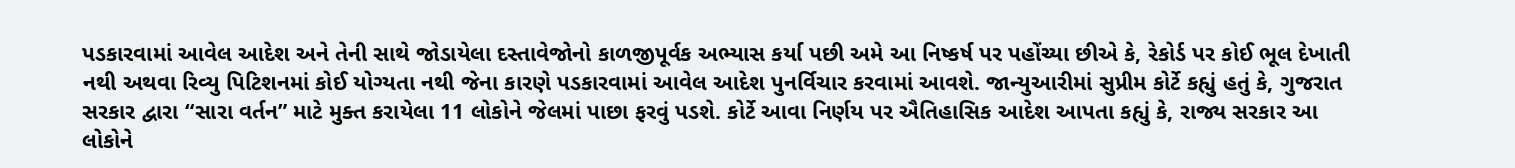પડકારવામાં આવેલ આદેશ અને તેની સાથે જોડાયેલા દસ્તાવેજોનો કાળજીપૂર્વક અભ્યાસ કર્યા પછી અમે આ નિષ્કર્ષ પર પહોંચ્યા છીએ કે, રેકોર્ડ પર કોઈ ભૂલ દેખાતી નથી અથવા રિવ્યુ પિટિશનમાં કોઈ યોગ્યતા નથી જેના કારણે પડકારવામાં આવેલ આદેશ પુનર્વિચાર કરવામાં આવશે. જાન્યુઆરીમાં સુપ્રીમ કોર્ટે કહ્યું હતું કે, ગુજરાત સરકાર દ્વારા “સારા વર્તન” માટે મુક્ત કરાયેલા 11 લોકોને જેલમાં પાછા ફરવું પડશે. કોર્ટે આવા નિર્ણય પર ઐતિહાસિક આદેશ આપતા કહ્યું કે, રાજ્ય સરકાર આ લોકોને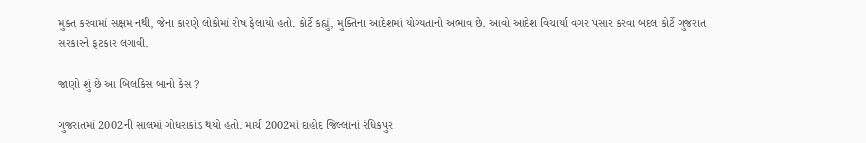મુક્ત કરવામાં સક્ષમ નથી, જેના કારણે લોકોમાં રોષ ફેલાયો હતો. કોર્ટે કહ્યું, મુક્તિના આદેશમાં યોગ્યતાનો અભાવ છે. આવો આદેશ વિચાર્યા વગર પસાર કરવા બદલ કોર્ટે ગુજરાત સરકારને ફટકાર લગાવી.

જાણો શું છે આ બિલકિસ બાનો કેસ ?

ગુજરાતમાં 2002ની સાલમાં ગોધરાકાંડ થયો હતો. માર્ચ 2002માં દાહોદ જિલ્લાનાં રંધિકપુર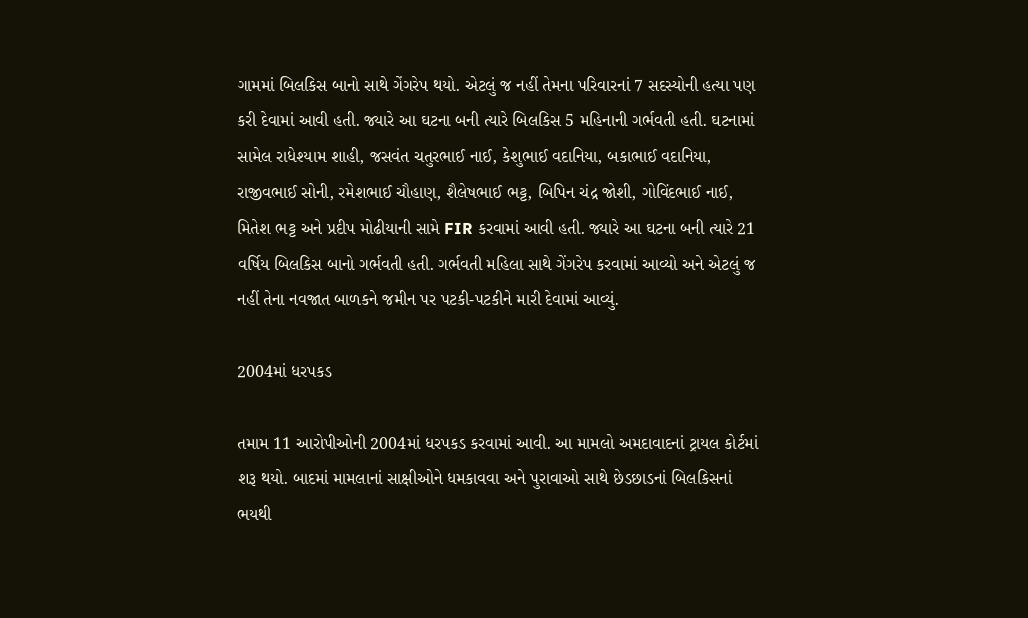ગામમાં બિલકિસ બાનો સાથે ગેંગરેપ થયો. એટલું જ નહીં તેમના પરિવારનાં 7 સદસ્યોની હત્યા પણ કરી દેવામાં આવી હતી. જ્યારે આ ઘટના બની ત્યારે બિલકિસ 5 મહિનાની ગર્ભવતી હતી. ઘટનામાં સામેલ રાધેશ્યામ શાહી, જસવંત ચતુરભાઈ નાઈ, કેશુભાઈ વદાનિયા, બકાભાઈ વદાનિયા, રાજીવભાઈ સોની, રમેશભાઈ ચૌહાણ, શૈલેષભાઈ ભટ્ટ, બિપિન ચંદ્ર જોશી, ગોવિંદભાઈ નાઈ, મિતેશ ભટ્ટ અને પ્રદીપ મોઢીયાની સામે FIR કરવામાં આવી હતી. જ્યારે આ ઘટના બની ત્યારે 21 વર્ષિય બિલકિસ બાનો ગર્ભવતી હતી. ગર્ભવતી મહિલા સાથે ગેંગરેપ કરવામાં આવ્યો અને એટલું જ નહીં તેના નવજાત બાળકને જમીન પર પટકી-પટકીને મારી દેવામાં આવ્યું.

2004માં ધરપકડ

તમામ 11 આરોપીઓની 2004માં ધરપકડ કરવામાં આવી. આ મામલો અમદાવાદનાં ટ્રાયલ કોર્ટમાં શરૂ થયો. બાદમાં મામલાનાં સાક્ષીઓને ધમકાવવા અને પુરાવાઓ સાથે છેડછાડનાં બિલકિસનાં ભયથી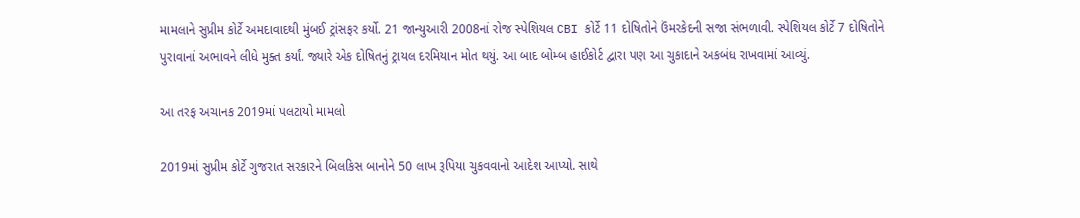મામલાને સુપ્રીમ કોર્ટે અમદાવાદથી મુંબઈ ટ્રાંસફર કર્યો. 21 જાન્યુઆરી 2008નાં રોજ સ્પેશિયલ CBI કોર્ટે 11 દોષિતોને ઉંમરકેદની સજા સંભળાવી. સ્પેશિયલ કોર્ટે 7 દોષિતોને પુરાવાનાં અભાવને લીધે મુક્ત કર્યાં. જ્યારે એક દોષિતનું ટ્રાયલ દરમિયાન મોત થયું. આ બાદ બોમ્બ હાઈકોર્ટ દ્વારા પણ આ ચુકાદાને અકબંધ રાખવામાં આવ્યું.

આ તરફ અચાનક 2019માં પલટાયો મામલો

2019માં સુપ્રીમ કોર્ટે ગુજરાત સરકારને બિલકિસ બાનોને 50 લાખ રૂપિયા ચુકવવાનો આદેશ આપ્યો. સાથે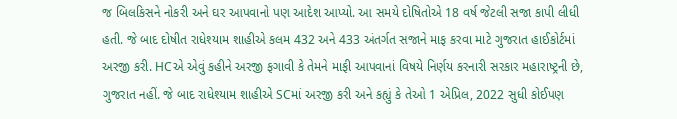જ બિલકિસને નોકરી અને ઘર આપવાનો પણ આદેશ આપ્યો. આ સમયે દોષિતોએ 18 વર્ષ જેટલી સજા કાપી લીધી હતી. જે બાદ દોષીત રાધેશ્યામ શાહીએ કલમ 432 અને 433 અંતર્ગત સજાને માફ કરવા માટે ગુજરાત હાઈકોર્ટમાં અરજી કરી. HCએ એવું કહીને અરજી ફગાવી કે તેમને માફી આપવાનાં વિષયે નિર્ણય કરનારી સરકાર મહારાષ્ટ્રની છે, ગુજરાત નહીં. જે બાદ રાધેશ્યામ શાહીએ SCમાં અરજી કરી અને કહ્યું કે તેઓ 1 એપ્રિલ, 2022 સુધી કોઈપણ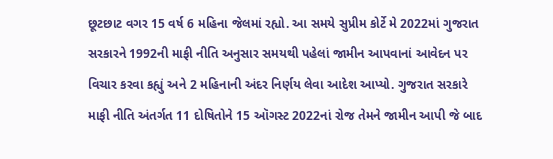છૂટછાટ વગર 15 વર્ષ 6 મહિના જેલમાં રહ્યો. આ સમયે સુપ્રીમ કોર્ટે મે 2022માં ગુજરાત સરકારને 1992ની માફી નીતિ અનુસાર સમયથી પહેલાં જામીન આપવાનાં આવેદન પર વિચાર કરવા કહ્યું અને 2 મહિનાની અંદર નિર્ણય લેવા આદેશ આપ્યો. ગુજરાત સરકારે માફી નીતિ અંતર્ગત 11 દોષિતોને 15 ઑગસ્ટ 2022નાં રોજ તેમને જામીન આપી જે બાદ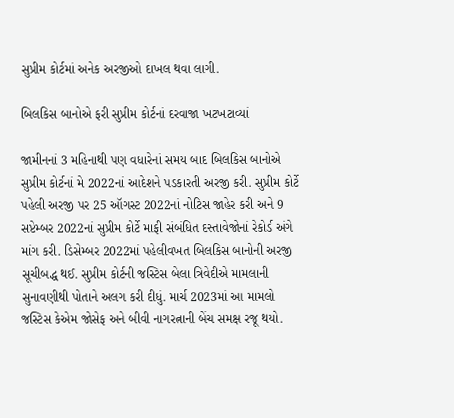સુપ્રીમ કોર્ટમાં અનેક અરજીઓ દાખલ થવા લાગી.

બિલકિસ બાનોએ ફરી સુપ્રીમ કોર્ટનાં દરવાજા ખટખટાવ્યાં

જામીનનાં 3 મહિનાથી પણ વધારેનાં સમય બાદ બિલકિસ બાનોએ સુપ્રીમ કોર્ટનાં મે 2022નાં આદેશને પડકારતી અરજી કરી. સુપ્રીમ કોર્ટે પહેલી અરજી પર 25 ઑગસ્ટ 2022નાં નોટિસ જાહેર કરી અને 9 સપ્ટેમ્બર 2022નાં સુપ્રીમ કોર્ટે માફી સંબંધિત દસ્તાવેજોનાં રેકોર્ડ અંગે માંગ કરી. ડિસેમ્બર 2022માં પહેલીવખત બિલકિસ બાનોની અરજી સૂચીબદ્ધ થઈ. સુપ્રીમ કોર્ટની જસ્ટિસ બેલા ત્રિવેદીએ મામલાની સુનાવણીથી પોતાને અલગ કરી દીધું. માર્ચ 2023માં આ મામલો જસ્ટિસ કેએમ જોસેફ અને બીવી નાગરત્નાની બેંચ સમક્ષ રજૂ થયો.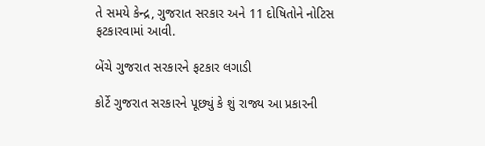તે સમયે કેન્દ્ર, ગુજરાત સરકાર અને 11 દોષિતોને નોટિસ ફટકારવામાં આવી.

બેંચે ગુજરાત સરકારને ફટકાર લગાડી

કોર્ટે ગુજરાત સરકારને પૂછ્યું કે શું રાજ્ય આ પ્રકારની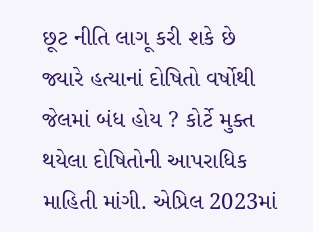છૂટ નીતિ લાગૂ કરી શકે છે જ્યારે હત્યાનાં દોષિતો વર્ષોથી જેલમાં બંધ હોય ? કોર્ટે મુક્ત થયેલા દોષિતોની આપરાધિક માહિતી માંગી. એપ્રિલ 2023માં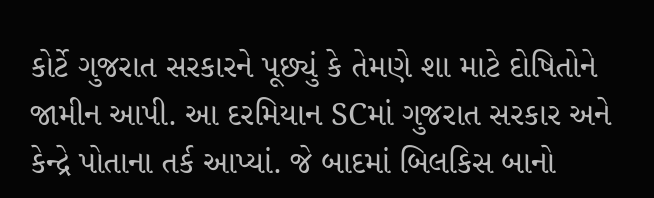કોર્ટે ગુજરાત સરકારને પૂછ્યું કે તેમણે શા માટે દોષિતોને જામીન આપી. આ દરમિયાન SCમાં ગુજરાત સરકાર અને કેન્દ્રે પોતાના તર્ક આપ્યાં. જે બાદમાં બિલકિસ બાનો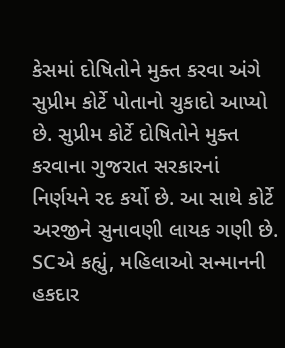કેસમાં દોષિતોને મુક્ત કરવા અંગે સુપ્રીમ કોર્ટે પોતાનો ચુકાદો આપ્યો છે. સુપ્રીમ કોર્ટે દોષિતોને મુક્ત કરવાના ગુજરાત સરકારનાં નિર્ણયને રદ કર્યો છે. આ સાથે કોર્ટે અરજીને સુનાવણી લાયક ગણી છે. SCએ કહ્યું, મહિલાઓ સન્માનની હકદાર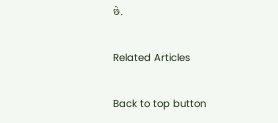છે.

Related Articles

Back to top button